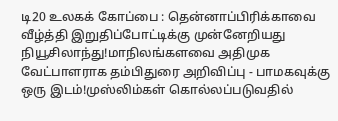டி20 உலகக் கோப்பை : தென்னாப்பிரிக்காவை வீழ்த்தி இறுதிப்போட்டிக்கு முன்னேறியது நியூசிலாந்து!மாநிலங்களவை அதிமுக வேட்பாளராக தம்பிதுரை அறிவிப்பு - பாமகவுக்கு ஒரு இடம்!முஸ்லிம்கள் கொல்லப்படுவதில்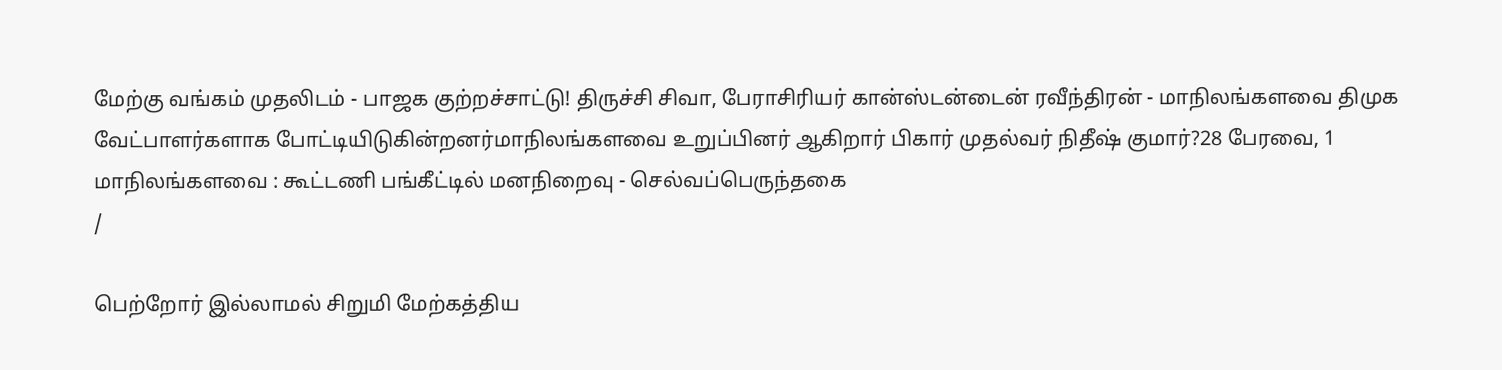மேற்கு வங்கம் முதலிடம் - பாஜக குற்றச்சாட்டு! திருச்சி சிவா, பேராசிரியர் கான்ஸ்டன்டைன் ரவீந்திரன் - மாநிலங்களவை திமுக வேட்பாளர்களாக போட்டியிடுகின்றனர்மாநிலங்களவை உறுப்பினர் ஆகிறார் பிகார் முதல்வர் நிதீஷ் குமார்?28 பேரவை, 1 மாநிலங்களவை : கூட்டணி பங்கீட்டில் மனநிறைவு - செல்வப்பெருந்தகை
/

பெற்றோர் இல்லாமல் சிறுமி மேற்கத்திய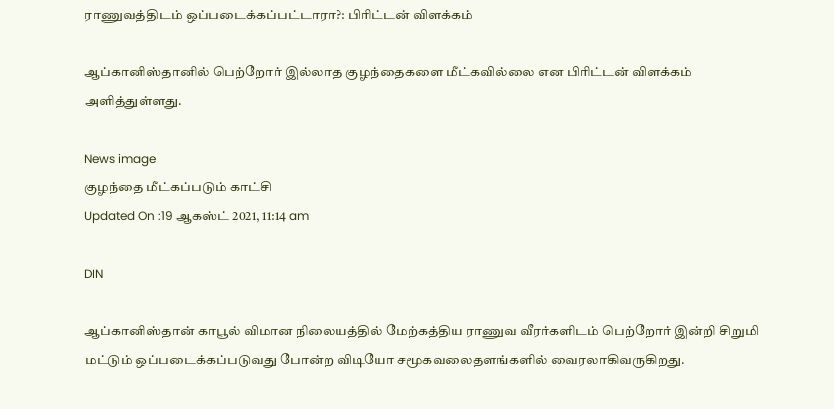ராணுவத்திடம் ஒப்படைக்கப்பட்டாரா?: பிரிட்டன் விளக்கம்

ஆப்கானிஸ்தானில் பெற்றோர் இல்லாத குழந்தைகளை மீட்கவில்லை என பிரிட்டன் விளக்கம் அளித்துள்ளது.

News image
குழந்தை மீட்கப்படும் காட்சி
Updated On :19 ஆகஸ்ட் 2021, 11:14 am

DIN

ஆப்கானிஸ்தான் காபூல் விமான நிலையத்தில் மேற்கத்திய ராணுவ வீரர்களிடம் பெற்றோர் இன்றி சிறுமி மட்டும் ஒப்படைக்கப்படுவது போன்ற விடியோ சமூகவலைதளங்களில் வைரலாகிவருகிறது.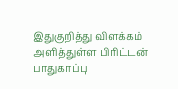இதுகுறித்து விளக்கம் அளித்துள்ள பிரிட்டன் பாதுகாப்பு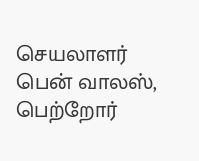செயலாளர் பென் வாலஸ், பெற்றோர்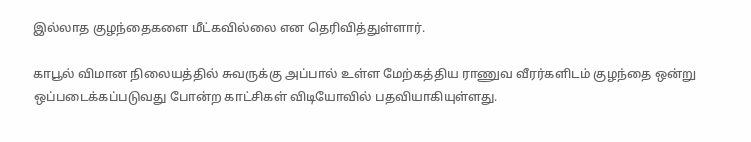இல்லாத குழந்தைகளை மீட்கவில்லை என தெரிவித்துள்ளார்.

காபூல் விமான நிலையத்தில் சுவருக்கு அப்பால் உள்ள மேற்கத்திய ராணுவ வீரர்களிடம் குழந்தை ஒன்று ஒப்படைக்கப்படுவது போன்ற காட்சிகள் விடியோவில் பதவியாகியுள்ளது.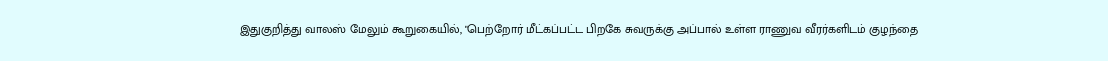இதுகுறித்து வாலஸ் மேலும் கூறுகையில், "பெற்றோர் மீட்கப்பட்ட பிறகே சுவருக்கு அப்பால் உள்ள ராணுவ வீரர்களிடம் குழந்தை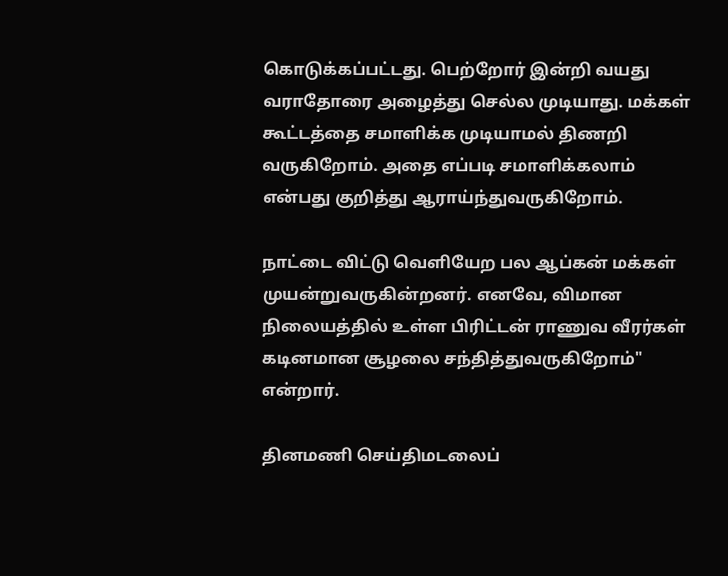கொடுக்கப்பட்டது. பெற்றோர் இன்றி வயது வராதோரை அழைத்து செல்ல முடியாது. மக்கள் கூட்டத்தை சமாளிக்க முடியாமல் திணறி வருகிறோம். அதை எப்படி சமாளிக்கலாம் என்பது குறித்து ஆராய்ந்துவருகிறோம்.

நாட்டை விட்டு வெளியேற பல ஆப்கன் மக்கள் முயன்றுவருகின்றனர். எனவே, விமான நிலையத்தில் உள்ள பிரிட்டன் ராணுவ வீரர்கள் கடினமான சூழலை சந்தித்துவருகிறோம்" என்றார்.

தினமணி செய்திமடலைப்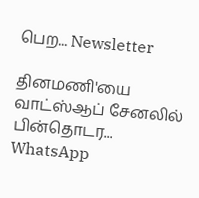பெற... Newsletter

தினமணி'யை வாட்ஸ்ஆப் சேனலில் பின்தொடர... WhatsApp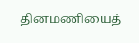தினமணியைத்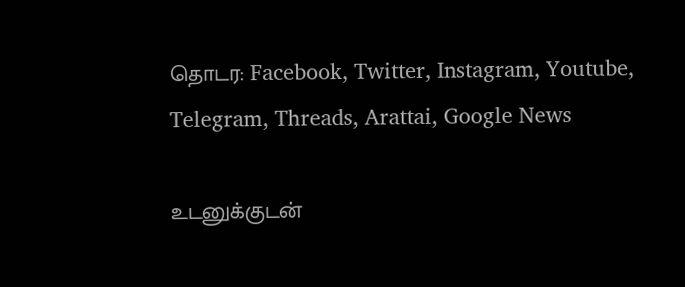தொடர: Facebook, Twitter, Instagram, Youtube, Telegram, Threads, Arattai, Google News

உடனுக்குடன்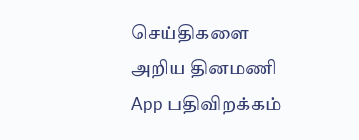செய்திகளை அறிய தினமணி App பதிவிறக்கம்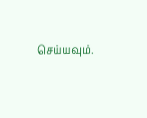செய்யவும்.